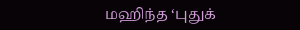மஹிந்த ‘புதுக்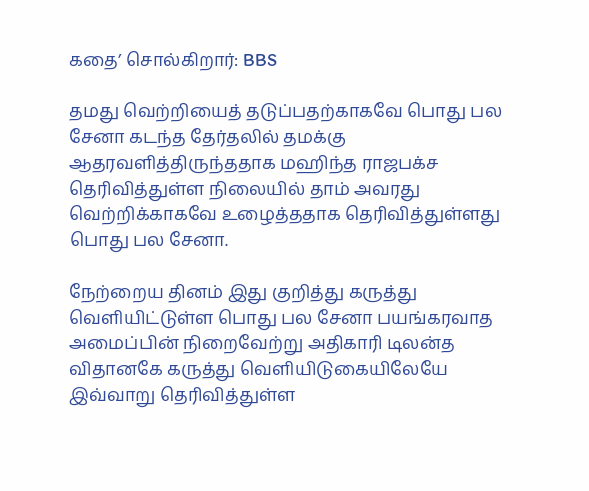கதை’ சொல்கிறார்: BBS

தமது வெற்றியைத் தடுப்பதற்காகவே பொது பல சேனா கடந்த தேர்தலில் தமக்கு ஆதரவளித்திருந்ததாக மஹிந்த ராஜபக்ச தெரிவித்துள்ள நிலையில் தாம் அவரது வெற்றிக்காகவே உழைத்ததாக தெரிவித்துள்ளது பொது பல சேனா.

நேற்றைய தினம் இது குறித்து கருத்து வெளியிட்டுள்ள பொது பல சேனா பயங்கரவாத அமைப்பின் நிறைவேற்று அதிகாரி டிலன்த விதானகே கருத்து வெளியிடுகையிலேயே இவ்வாறு தெரிவித்துள்ள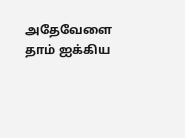அதேவேளை தாம் ஐக்கிய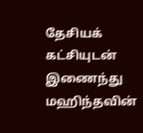தேசியக் கட்சியுடன் இணைந்து மஹிந்தவின்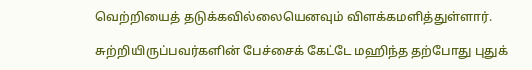வெற்றியைத் தடுக்கவில்லையெனவும் விளக்கமளித்துள்ளார்.

சுற்றியிருப்பவர்களின் பேச்சைக் கேட்டே மஹிந்த தற்போது புதுக்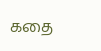கதை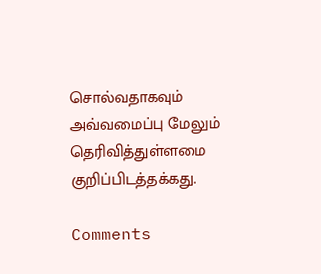சொல்வதாகவும் அவ்வமைப்பு மேலும் தெரிவித்துள்ளமை குறிப்பிடத்தக்கது.

Comments